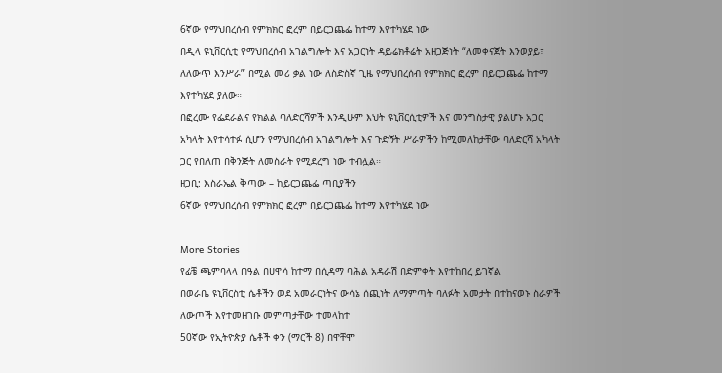6ኛው የማህበረሰብ የምክክር ፎረም በይርጋጨፌ ከተማ እየተካሄደ ነው
በዲላ ዩኒቨርሲቲ የማህበረሰብ አገልግሎት እና አጋርነት ዳይሬክቶሬት አዘጋጅነት “ለመቀናጀት እንወያይ፣ ለለውጥ እንሥራ” በሚል መሪ ቃል ነው ለስድስኛ ጊዜ የማህበረሰብ የምክክር ፎረም በይርጋጨፌ ከተማ እየተካሄደ ያለው።
በፎረሙ የፌደራልና የክልል ባለድርሻዎች እንዲሁም እህት ዩኒቨርሲቲዎች እና መንግስታዊ ያልሆኑ አጋር አካላት እየተሳተፉ ሲሆን የማህበረሰብ አገልግሎት እና ጉድኝት ሥራዎችን ከሚመለከታቸው ባለድርሻ አካላት ጋር የበለጠ በቅንጅት ለመስራት የሚደረግ ነው ተብሏል።
ዘጋቢ: እስራኤል ቅጣው – ከይርጋጨፌ ጣቢያችን
6ኛው የማህበረሰብ የምክክር ፎረም በይርጋጨፌ ከተማ እየተካሄደ ነው

More Stories
የፊቼ ጫምባላላ በዓል በሀዋሳ ከተማ በሲዳማ ባሕል አዳራሽ በድምቀት እየተከበረ ይገኛል
በወራቤ ዩኒቨርስቲ ሴቶችን ወደ አመራርነትና ውሳኔ ሰጪነት ለማምጣት ባለፉት አመታት በተከናወኑ ስራዎች ለውጦች እየተመዘገቡ መምጣታቸው ተመላከተ
50ኛው የኢትዮጵያ ሴቶች ቀን (ማርች 8) በዋቸሞ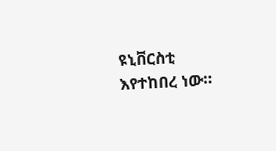ዩኒቨርስቲ እየተከበረ ነው።